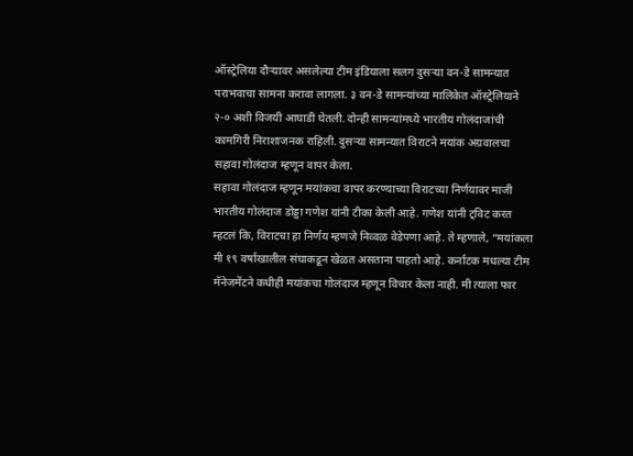ऑस्ट्रेलिया दौऱ्यावर असलेल्या टीम इंडियाला सलग दुसऱ्या वन-डे सामन्यात पराभवाचा सामना करावा लागला. ३ वन-डे सामन्यांच्या मालिकेत ऑस्ट्रेलियाने २-० अशी विजयी आघाडी घेतली. दोन्ही सामन्यांमध्ये भारतीय गोलंदाजांची कामगिरी निराशाजनक राहिली. दुसऱ्या सामन्यात विराटने मयांक अग्रवालचा सहावा गोलंदाज म्हणून वापर केला.
सहावा गोलंदाज म्हणून मयांकचा वापर करण्याच्या विराटच्या निर्णयावर माजी भारतीय गोलंदाज डोड्डा गणेश यांनी टीका केली आहे. गणेश यांनी ट्विट करत म्हटलं कि, विराटचा हा निर्णय म्हणजे निव्वळ वेडेपणा आहे. ते म्हणाले, “मयांकला मी १९ वर्षाखालील संघाकडून खेळत असताना पाहतो आहे. कर्नाटक मधल्या टीम मॅनेजमेंटने कधीही मयांकचा गोलंदाज म्हणून विचार केला नाही. मी त्याला फार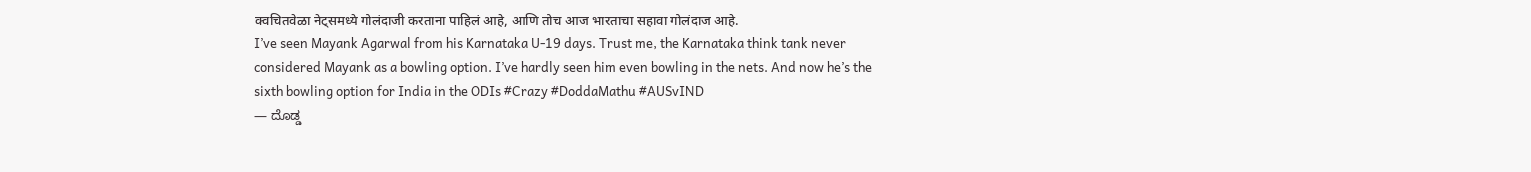क्वचितवेळा नेट्समध्ये गोलंदाजी करताना पाहिलं आहे, आणि तोच आज भारताचा सहावा गोलंदाज आहे.
I’ve seen Mayank Agarwal from his Karnataka U-19 days. Trust me, the Karnataka think tank never considered Mayank as a bowling option. I’ve hardly seen him even bowling in the nets. And now he’s the sixth bowling option for India in the ODIs #Crazy #DoddaMathu #AUSvIND
— ದೊಡ್ಡ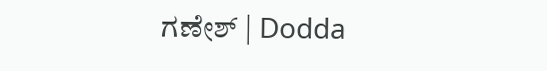ಗಣೇಶ್ | Dodda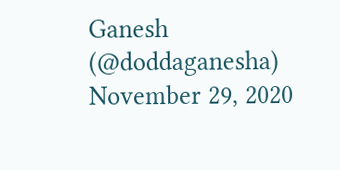Ganesh (@doddaganesha) November 29, 2020